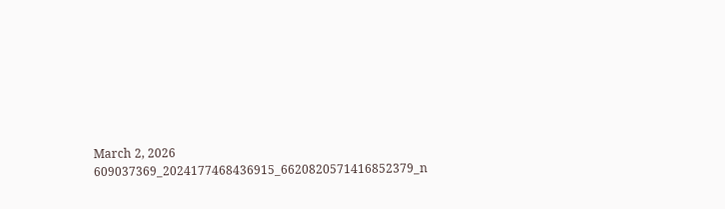March 2, 2026
609037369_2024177468436915_6620820571416852379_n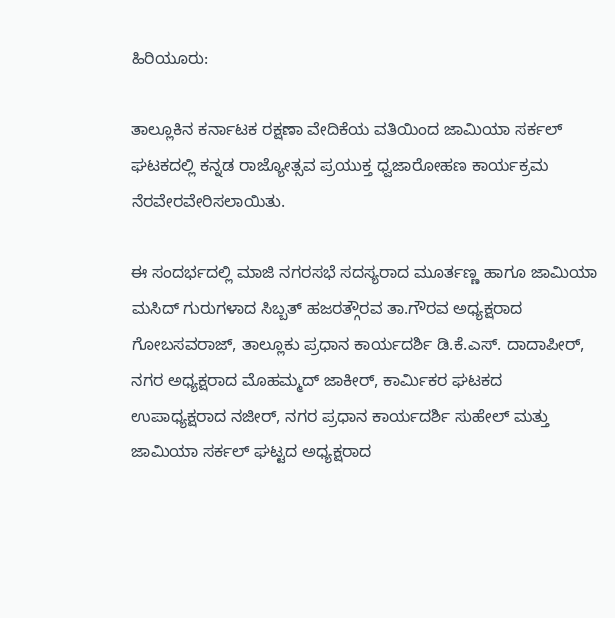ಹಿರಿಯೂರು:

ತಾಲ್ಲೂಕಿನ ಕರ್ನಾಟಕ ರಕ್ಷಣಾ ವೇದಿಕೆಯ ವತಿಯಿಂದ ಜಾಮಿಯಾ ಸರ್ಕಲ್ ಘಟಕದಲ್ಲಿ ಕನ್ನಡ ರಾಜ್ಯೋತ್ಸವ ಪ್ರಯುಕ್ತ ಧ್ವಜಾರೋಹಣ ಕಾರ್ಯಕ್ರಮ ನೆರವೇರವೇರಿಸಲಾಯಿತು.

ಈ ಸಂದರ್ಭದಲ್ಲಿ ಮಾಜಿ ನಗರಸಭೆ ಸದಸ್ಯರಾದ ಮೂರ್ತಣ್ಣ ಹಾಗೂ ಜಾಮಿಯಾ ಮಸಿದ್ ಗುರುಗಳಾದ ಸಿಬ್ಬತ್ ಹಜರತ್ಗೌರವ ತಾ.ಗೌರವ ಅಧ್ಯಕ್ಷರಾದ ಗೋಬಸವರಾಜ್, ತಾಲ್ಲೂಕು ಪ್ರಧಾನ ಕಾರ್ಯದರ್ಶಿ ಡಿ.ಕೆ.ಎಸ್. ದಾದಾಪೀರ್, ನಗರ ಅಧ್ಯಕ್ಷರಾದ ಮೊಹಮ್ಮದ್ ಜಾಕೀರ್, ಕಾರ್ಮಿಕರ ಘಟಕದ ಉಪಾಧ್ಯಕ್ಷರಾದ ನಜೀರ್, ನಗರ ಪ್ರಧಾನ ಕಾರ್ಯದರ್ಶಿ ಸುಹೇಲ್ ಮತ್ತು ಜಾಮಿಯಾ ಸರ್ಕಲ್ ಘಟ್ಟದ ಅಧ್ಯಕ್ಷರಾದ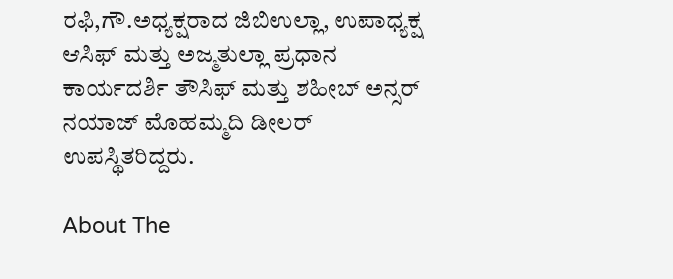ರಫಿ,ಗೌ.ಅಧ್ಯಕ್ಷರಾದ ಜಿಬಿಉಲ್ಲಾ, ಉಪಾಧ್ಯಕ್ಷ ಆಸಿಫ್ ಮತ್ತು ಅಜ್ಮತುಲ್ಲಾ ಪ್ರಧಾನ ಕಾರ್ಯದರ್ಶಿ ತೌಸಿಫ್ ಮತ್ತು ಶಹೀಬ್ ಅನ್ಸರ್ ನಯಾಜ್ ಮೊಹಮ್ಮದಿ ಡೀಲರ್ ಉಪಸ್ಥಿತರಿದ್ದರು.

About The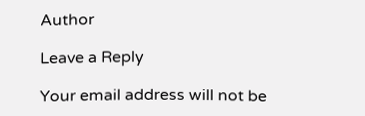Author

Leave a Reply

Your email address will not be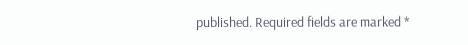published. Required fields are marked *